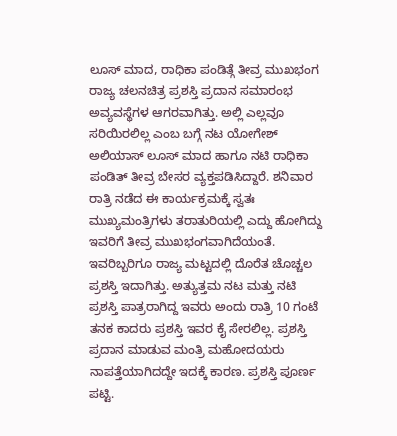ಲೂಸ್ ಮಾದ, ರಾಧಿಕಾ ಪಂಡಿತ್ಗೆ ತೀವ್ರ ಮುಖಭಂಗ
ರಾಜ್ಯ ಚಲನಚಿತ್ರ ಪ್ರಶಸ್ತಿ ಪ್ರದಾನ ಸಮಾರಂಭ ಅವ್ಯವಸ್ಥೆಗಳ ಆಗರವಾಗಿತ್ತು. ಅಲ್ಲಿ ಎಲ್ಲವೂ ಸರಿಯಿರಲಿಲ್ಲ ಎಂಬ ಬಗ್ಗೆ ನಟ ಯೋಗೇಶ್ ಅಲಿಯಾಸ್ ಲೂಸ್ ಮಾದ ಹಾಗೂ ನಟಿ ರಾಧಿಕಾ ಪಂಡಿತ್ ತೀವ್ರ ಬೇಸರ ವ್ಯಕ್ತಪಡಿಸಿದ್ದಾರೆ. ಶನಿವಾರ ರಾತ್ರಿ ನಡೆದ ಈ ಕಾರ್ಯಕ್ರಮಕ್ಕೆ ಸ್ವತಃ ಮುಖ್ಯಮಂತ್ರಿಗಳು ತರಾತುರಿಯಲ್ಲಿ ಎದ್ದು ಹೋಗಿದ್ದು ಇವರಿಗೆ ತೀವ್ರ ಮುಖಭಂಗವಾಗಿದೆಯಂತೆ.
ಇವರಿಬ್ಬರಿಗೂ ರಾಜ್ಯ ಮಟ್ಟದಲ್ಲಿ ದೊರೆತ ಚೊಚ್ಚಲ ಪ್ರಶಸ್ತಿ ಇದಾಗಿತ್ತು. ಅತ್ಯುತ್ತಮ ನಟ ಮತ್ತು ನಟಿ ಪ್ರಶಸ್ತಿ ಪಾತ್ರರಾಗಿದ್ದ ಇವರು ಅಂದು ರಾತ್ರಿ 10 ಗಂಟೆ ತನಕ ಕಾದರು ಪ್ರಶಸ್ತಿ ಇವರ ಕೈ ಸೇರಲಿಲ್ಲ. ಪ್ರಶಸ್ತಿ ಪ್ರದಾನ ಮಾಡುವ ಮಂತ್ರಿ ಮಹೋದಯರು ನಾಪತ್ತೆಯಾಗಿದದ್ದೇ ಇದಕ್ಕೆ ಕಾರಣ. ಪ್ರಶಸ್ತಿ ಪೂರ್ಣ ಪಟ್ಟಿ.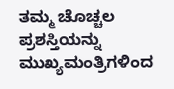ತಮ್ಮ ಚೊಚ್ಚಲ ಪ್ರಶಸ್ತಿಯನ್ನು ಮುಖ್ಯಮಂತ್ರಿಗಳಿಂದ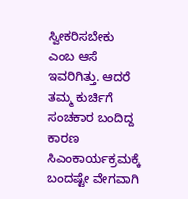ಸ್ವೀಕರಿಸಬೇಕು ಎಂಬ ಆಸೆ ಇವರಿಗಿತ್ತು. ಆದರೆ ತಮ್ಮ ಕುರ್ಚಿಗೆ ಸಂಚಕಾರ ಬಂದಿದ್ದ ಕಾರಣ ಸಿಎಂಕಾರ್ಯಕ್ರಮಕ್ಕೆ ಬಂದಷ್ಟೇ ವೇಗವಾಗಿ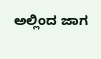ಅಲ್ಲಿಂದ ಜಾಗ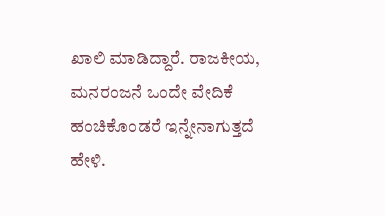ಖಾಲಿ ಮಾಡಿದ್ದಾರೆ. ರಾಜಕೀಯ, ಮನರಂಜನೆ ಒಂದೇ ವೇದಿಕೆ ಹಂಚಿಕೊಂಡರೆ ಇನ್ನೇನಾಗುತ್ತದೆ ಹೇಳಿ.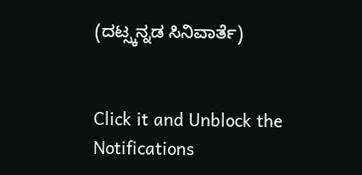(ದಟ್ಸ್ಕನ್ನಡ ಸಿನಿವಾರ್ತೆ)


Click it and Unblock the Notifications